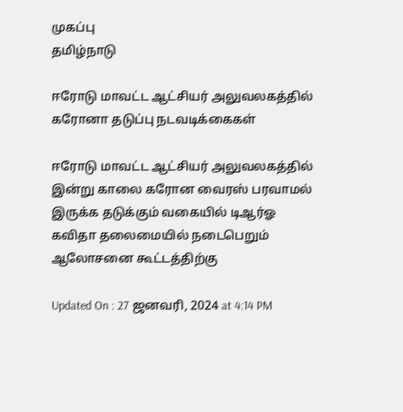முகப்பு
தமிழ்நாடு

ஈரோடு மாவட்ட ஆட்சியர் அலுவலகத்தில் கரோனா தடுப்பு நடவடிக்கைகள்

ஈரோடு மாவட்ட ஆட்சியர் அலுவலகத்தில் இன்று காலை கரோன வைரஸ் பரவாமல் இருக்க தடுக்கும் வகையில் டிஆர்ஓ கவிதா தலைமையில் நடைபெறும் ஆலோசனை கூட்டத்திற்கு

Updated On : 27 ஜனவரி, 2024 at 4:14 PM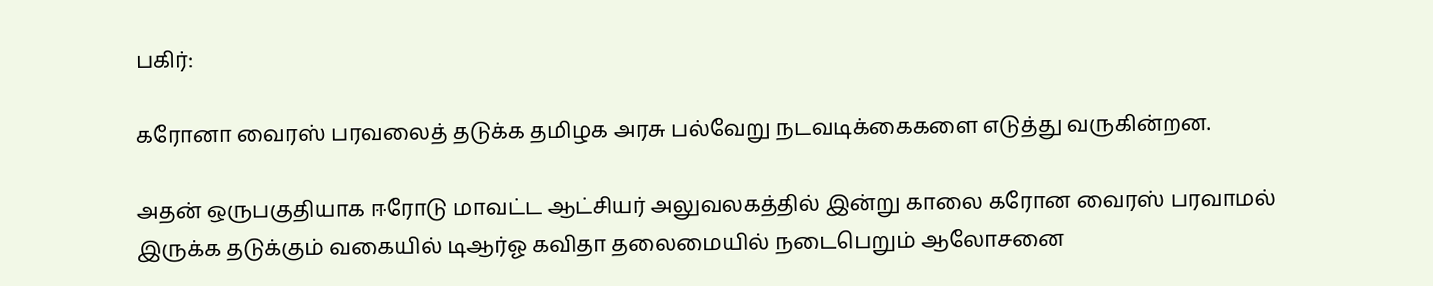பகிர்:

கரோனா வைரஸ் பரவலைத் தடுக்க தமிழக அரசு பல்வேறு நடவடிக்கைகளை எடுத்து வருகின்றன.

அதன் ஒருபகுதியாக ஈரோடு மாவட்ட ஆட்சியர் அலுவலகத்தில் இன்று காலை கரோன வைரஸ் பரவாமல் இருக்க தடுக்கும் வகையில் டிஆர்ஓ கவிதா தலைமையில் நடைபெறும் ஆலோசனை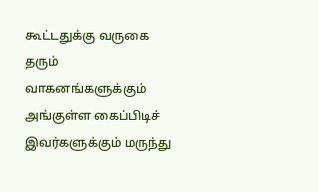கூட்டதுக்கு வருகை தரும் வாகனங்களுக்கும் அங்குள்ள கைப்பிடிச் இவர்களுக்கும் மருந்து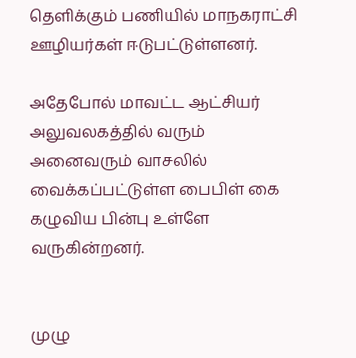தெளிக்கும் பணியில் மாநகராட்சி ஊழியர்கள் ஈடுபட்டுள்ளனர்.

அதேபோல் மாவட்ட ஆட்சியர் அலுவலகத்தில் வரும் அனைவரும் வாசலில் வைக்கப்பட்டுள்ள பைபிள் கை கழுவிய பின்பு உள்ளே வருகின்றனர்.


முழு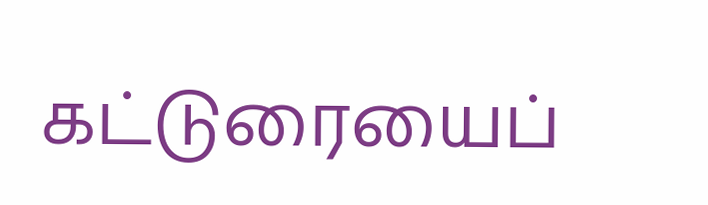கட்டுரையைப்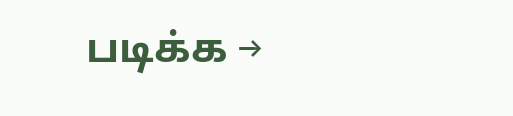படிக்க →